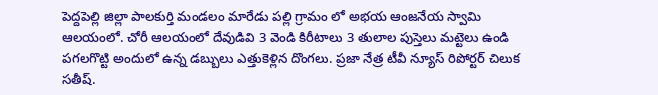పెద్దపెల్లి జిల్లా పాలకుర్తి మండలం మారేడు పల్లి గ్రామం లో అభయ ఆంజనేయ స్వామి ఆలయంలో. చోరీ ఆలయంలో దేవుడివి 3 వెండి కిరీటాలు 3 తులాల పుస్తెలు మట్టెలు ఉండి పగలగొట్టి అందులో ఉన్న డబ్బులు ఎత్తుకెళ్లిన దొంగలు. ప్రజా నేత్ర టీవీ న్యూస్ రిపోర్టర్ చిలుక సతీష్.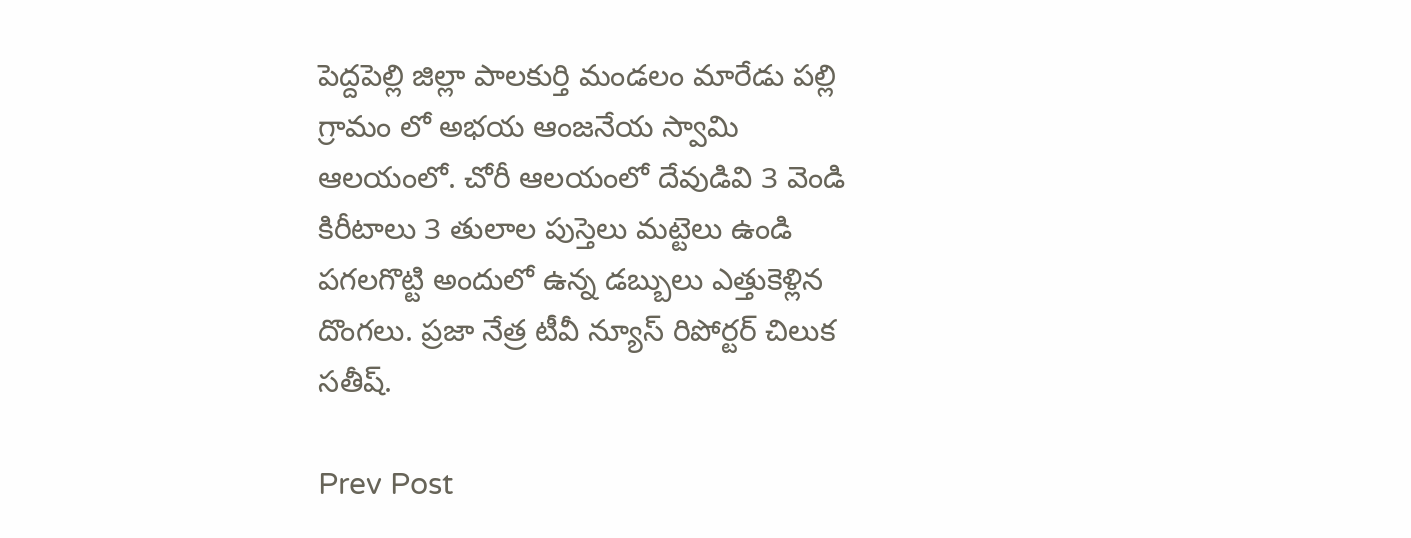పెద్దపెల్లి జిల్లా పాలకుర్తి మండలం మారేడు పల్లి గ్రామం లో అభయ ఆంజనేయ స్వామి ఆలయంలో. చోరీ ఆలయంలో దేవుడివి 3 వెండి కిరీటాలు 3 తులాల పుస్తెలు మట్టెలు ఉండి పగలగొట్టి అందులో ఉన్న డబ్బులు ఎత్తుకెళ్లిన దొంగలు. ప్రజా నేత్ర టీవీ న్యూస్ రిపోర్టర్ చిలుక సతీష్.

Prev Post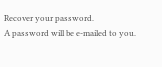Recover your password.
A password will be e-mailed to you.